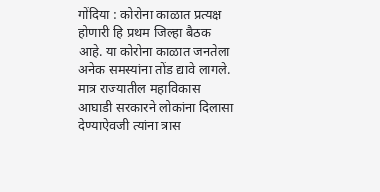गोंदिया : कोरोना काळात प्रत्यक्ष होणारी हि प्रथम जिल्हा बैठक आहे. या कोरोना काळात जनतेला अनेक समस्यांना तोंड द्यावे लागले. मात्र राज्यातील महाविकास आघाडी सरकारने लोकांना दिलासा देण्याऐवजी त्यांना त्रास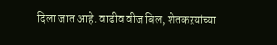दिला जात आहे. वाढीव वीज बिल, शेतकऱयांच्या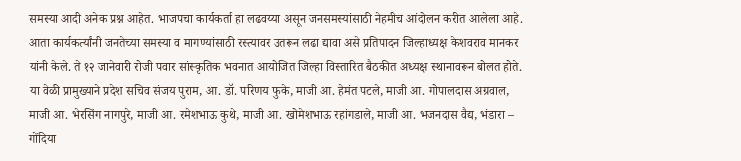समस्या आदी अनेक प्रश्न आहेत. भाजपचा कार्यकर्ता हा लढवय्या असून जनसमस्यांसाठी नेहमीच आंदोलन करीत आलेला आहे. आता कार्यकर्त्यांनी जनतेच्या समस्या व मागण्यांसाठी रस्त्यावर उतरून लढा द्यावा असे प्रतिपादन जिल्हाध्यक्ष केशवराव मानकर यांनी केले. ते १२ जानेवारी रोजी पवार सांस्कृतिक भवनात आयोजित जिल्हा विस्तारित बैठकीत अध्यक्ष स्थानावरून बोलत होते.
या वेळी प्रामुख्याने प्रदेश सचिव संजय पुराम, आ. डॉ. परिणय फुके, माजी आ. हेमंत पटले, माजी आ. गोपालदास अग्रवाल, माजी आ. भेरसिंग नागपुरे, माजी आ. रमेशभाऊ कुथे, माजी आ. खोमेशभाऊ रहांगडाले, माजी आ. भजनदास वैद्य, भंडारा – गोंदिया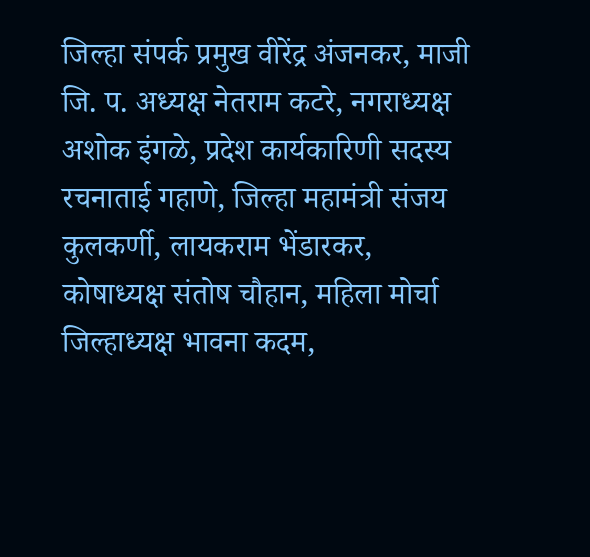जिल्हा संपर्क प्रमुख वीरेंद्र अंजनकर, माजी जि. प. अध्यक्ष नेतराम कटरे, नगराध्यक्ष अशोक इंगळे, प्रदेश कार्यकारिणी सदस्य रचनाताई गहाणे, जिल्हा महामंत्री संजय कुलकर्णी, लायकराम भेंडारकर, कोषाध्यक्ष संतोष चौहान, महिला मोर्चा जिल्हाध्यक्ष भावना कदम,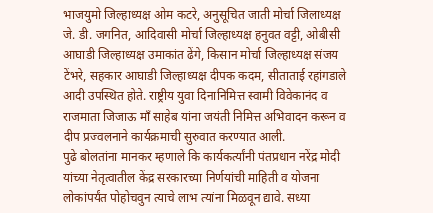भाजयुमो जिल्हाध्यक्ष ओम कटरे, अनुसूचित जाती मोर्चा जिलाध्यक्ष जे. डी. जगनित, आदिवासी मोर्चा जिल्हाध्यक्ष हनुवत वट्टी, ओबीसी आघाडी जिल्हाध्यक्ष उमाकांत ढेंगे, किसान मोर्चा जिल्हाध्यक्ष संजय टेंभरे, सहकार आघाडी जिल्हाध्यक्ष दीपक कदम, सीताताई रहांगडाले आदी उपस्थित होते. राष्ट्रीय युवा दिनानिमित्त स्वामी विवेकानंद व राजमाता जिजाऊ माँ साहेब यांना जयंती निमित्त अभिवादन करून व दीप प्रज्वलनाने कार्यक्रमाची सुरुवात करण्यात आली.
पुढे बोलतांना मानकर म्हणाले कि कार्यकर्त्यांनी पंतप्रधान नरेंद्र मोदी यांच्या नेतृत्वातील केंद्र सरकारच्या निर्णयांची माहिती व योजना लोकांपर्यंत पोहोचवुन त्याचे लाभ त्यांना मिळवून द्यावे. सध्या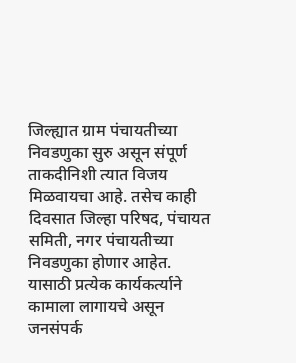जिल्ह्यात ग्राम पंचायतीच्या निवडणुका सुरु असून संपूर्ण ताकदीनिशी त्यात विजय मिळवायचा आहे. तसेच काही दिवसात जिल्हा परिषद, पंचायत समिती, नगर पंचायतीच्या निवडणुका होणार आहेत. यासाठी प्रत्येक कार्यकर्त्याने कामाला लागायचे असून जनसंपर्क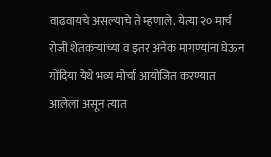वाढवायचे असल्याचे ते म्हणाले. येत्या २० मार्च रोजी शेतकऱ्यांच्या व इतर अनेक मागण्यांना घेऊन गोंदिया येथे भव्य मोर्चा आयोजित करण्यात आलेला असून त्यात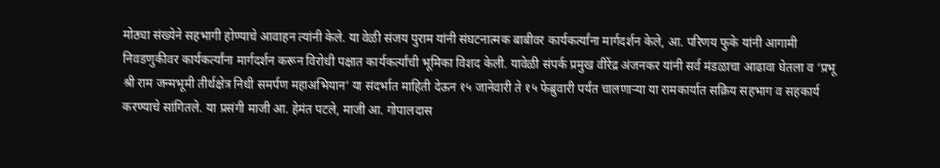मोठ्या संख्येने सहभागी होण्याचे आवाहन त्यांनी केले. या वेळी संजय पुराम यांनी संघटनात्मक बाबीवर कार्यकर्त्यांना मार्गदर्शन केले, आ. परिणय फुके यांनी आगामी निवडणुकीवर कार्यकर्त्यांना मार्गदर्शन करून विरोधी पक्षात कार्यकर्त्यांची भूमिका विशद केली. यावेळी संपर्क प्रमुख वीरेंद्र अंजनकर यांनी सर्व मंडळाचा आढावा घेतला व ‘प्रभू श्री राम जन्मभूमी तीर्थक्षेत्र निधी समर्पण महाअभियान’ या संदर्भात माहिती देऊन १५ जानेवारी ते १५ फेब्रुवारी पर्यंत चालणाऱ्या या रामकार्यात सक्रिय सहभाग व सहकार्य करण्याचे सांगितले. या प्रसंगी माजी आ. हेमंत पटले, माजी आ. गोपालदास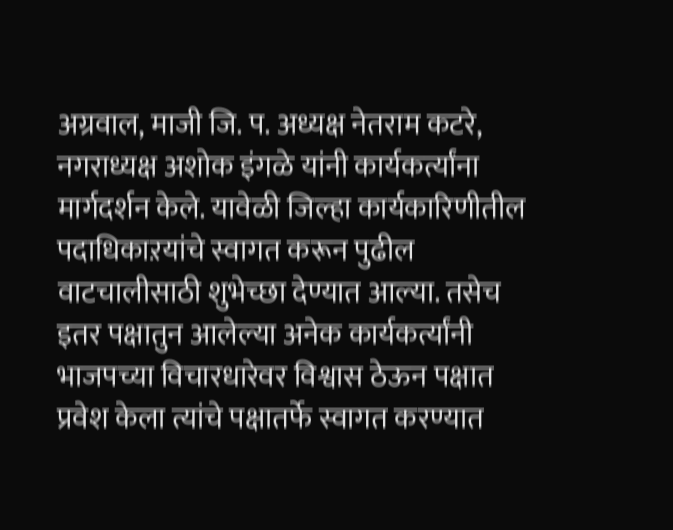अग्रवाल, माजी जि. प. अध्यक्ष नेतराम कटरे, नगराध्यक्ष अशोक इंगळे यांनी कार्यकर्त्यांना मार्गदर्शन केले. यावेळी जिल्हा कार्यकारिणीतील पदाधिकाऱयांचे स्वागत करून पुढील वाटचालीसाठी शुभेच्छा देण्यात आल्या. तसेच इतर पक्षातुन आलेल्या अनेक कार्यकर्त्यांनी भाजपच्या विचारधारेवर विश्वास ठेऊन पक्षात प्रवेश केला त्यांचे पक्षातर्फे स्वागत करण्यात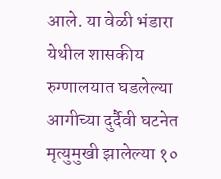आले. या वेळी भंडारा येथील शासकीय रुग्णालयात घडलेल्या आगीच्या दुर्दैवी घटनेत मृत्युमुखी झालेल्या १०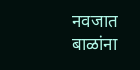नवजात बाळांना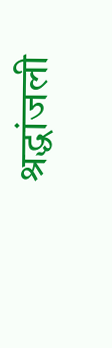श्रद्धांजली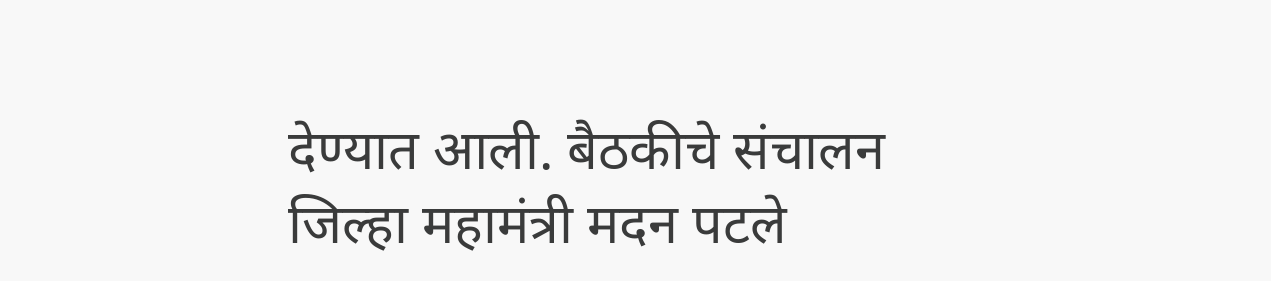देण्यात आली. बैठकीचे संचालन जिल्हा महामंत्री मदन पटले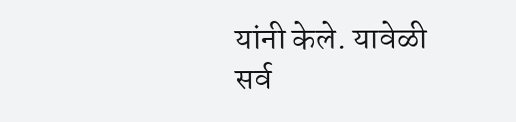यांनी केले. यावेळी सर्व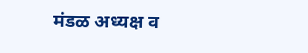मंडळ अध्यक्ष व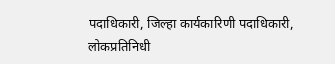पदाधिकारी, जिल्हा कार्यकारिणी पदाधिकारी, लोकप्रतिनिधी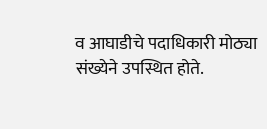व आघाडीचे पदाधिकारी मोठ्या संख्येने उपस्थित होते.